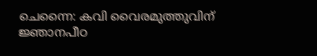ചെന്നൈ: കവി വൈരമുത്തുവിന് ജ്ഞാനപീഠ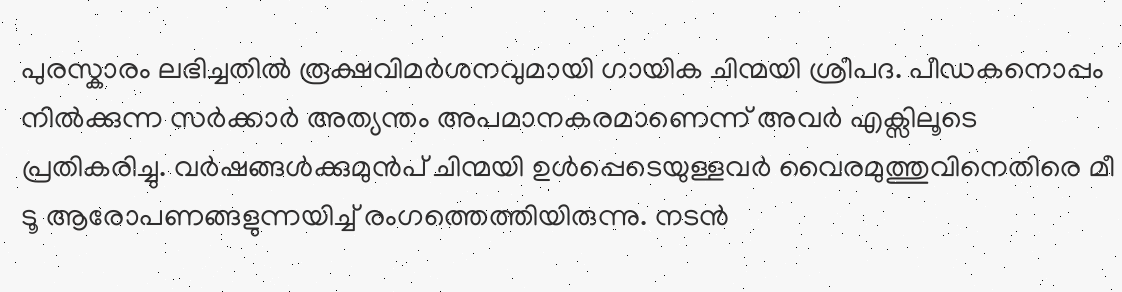പുരസ്കാരം ലഭിച്ചതിൽ രൂക്ഷവിമർശനവുമായി ഗായിക ചിന്മയി ശ്രീപദ. പീഡകനൊപ്പം നിൽക്കുന്ന സർക്കാർ അത്യന്തം അപമാനകരമാണെന്ന് അവർ എക്സിലൂടെ പ്രതികരിച്ചു. വർഷങ്ങൾക്കുമുൻപ് ചിന്മയി ഉൾപ്പെടെയുള്ളവർ വൈരമുത്തുവിനെതിരെ മീ ടൂ ആരോപണങ്ങളുന്നയിച്ച് രംഗത്തെത്തിയിരുന്നു. നടൻ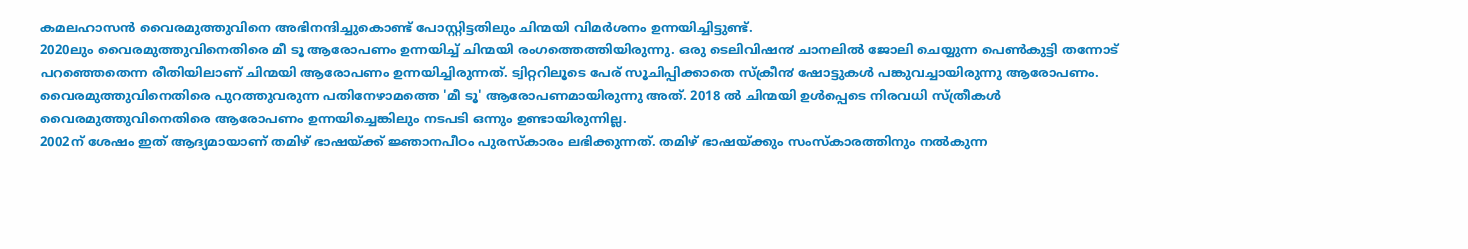കമലഹാസൻ വൈരമുത്തുവിനെ അഭിനന്ദിച്ചുകൊണ്ട് പോസ്റ്റിട്ടതിലും ചിന്മയി വിമർശനം ഉന്നയിച്ചിട്ടുണ്ട്.
2020ലും വൈരമുത്തുവിനെതിരെ മീ ടൂ ആരോപണം ഉന്നയിച്ച് ചിന്മയി രംഗത്തെത്തിയിരുന്നു. ഒരു ടെലിവിഷ൯ ചാനലിൽ ജോലി ചെയ്യുന്ന പെൺകുട്ടി തന്നോട് പറഞ്ഞെതെന്ന രീതിയിലാണ് ചിന്മയി ആരോപണം ഉന്നയിച്ചിരുന്നത്. ട്വിറ്ററിലൂടെ പേര് സൂചിപ്പിക്കാതെ സ്ക്രീ൯ ഷോട്ടുകൾ പങ്കുവച്ചായിരുന്നു ആരോപണം. വൈരമുത്തുവിനെതിരെ പുറത്തുവരുന്ന പതിനേഴാമത്തെ 'മീ ടൂ' ആരോപണമായിരുന്നു അത്. 2018 ൽ ചിന്മയി ഉൾപ്പെടെ നിരവധി സ്ത്രീകൾ വൈരമുത്തുവിനെതിരെ ആരോപണം ഉന്നയിച്ചെങ്കിലും നടപടി ഒന്നും ഉണ്ടായിരുന്നില്ല.
2002ന് ശേഷം ഇത് ആദ്യമായാണ് തമിഴ് ഭാഷയ്ക്ക് ജ്ഞാനപീഠം പുരസ്കാരം ലഭിക്കുന്നത്. തമിഴ് ഭാഷയ്ക്കും സംസ്കാരത്തിനും നൽകുന്ന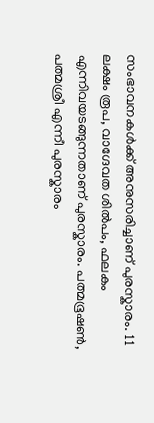സംഭാവനകൾക്ക് അനുസരിച്ചാണ് പുരസ്കാരം. 11 ലക്ഷം രൂപ, വാഗ്ദേവത ശിൽപം, ഫലകം എന്നിവയടങ്ങുന്നതാണ് പുരസ്കാരം. പത്മഭൂഷൺ, പത്മശ്രീ എന്നീ പുരസ്കാരം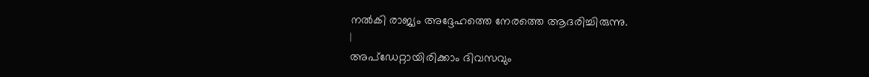നൽകി രാജ്യം അദ്ദേഹത്തെ നേരത്തെ ആദരിച്ചിരുന്നു.
|
അപ്ഡേറ്റായിരിക്കാം ദിവസവും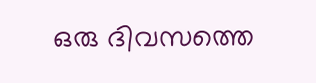ഒരു ദിവസത്തെ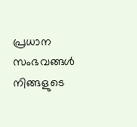പ്രധാന സംഭവങ്ങൾ നിങ്ങളുടെ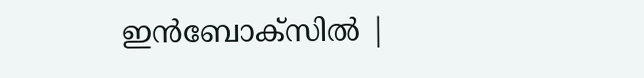ഇൻബോക്സിൽ |